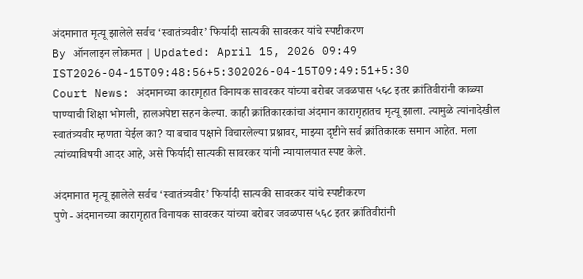अंदमानात मृत्यू झालेले सर्वच ‘स्वातंत्र्यवीर’ फिर्यादी सात्यकी सावरकर यांचे स्पष्टीकरण
By ऑनलाइन लोकमत | Updated: April 15, 2026 09:49 IST2026-04-15T09:48:56+5:302026-04-15T09:49:51+5:30
Court News: अंदमानच्या कारागृहात विनायक सावरकर यांच्या बरोबर जवळपास ५६८ इतर क्रांतिवीरांनी काळ्या पाण्याची शिक्षा भोगली, हालअपेष्टा सहन केल्या. काही क्रांतिकारकांचा अंदमान कारागृहातच मृत्यू झाला. त्यामुळे त्यांनादेखील स्वातंत्र्यवीर म्हणता येईल का? या बचाव पक्षाने विचारलेल्या प्रश्नावर, माझ्या दृष्टीने सर्व क्रांतिकारक समान आहेत. मला त्यांच्याविषयी आदर आहे, असे फिर्यादी सात्यकी सावरकर यांनी न्यायालयात स्पष्ट केले.

अंदमानात मृत्यू झालेले सर्वच ‘स्वातंत्र्यवीर’ फिर्यादी सात्यकी सावरकर यांचे स्पष्टीकरण
पुणे - अंदमानच्या कारागृहात विनायक सावरकर यांच्या बरोबर जवळपास ५६८ इतर क्रांतिवीरांनी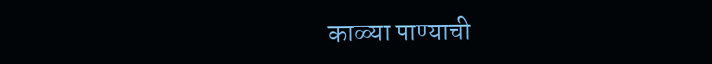काळ्या पाण्याची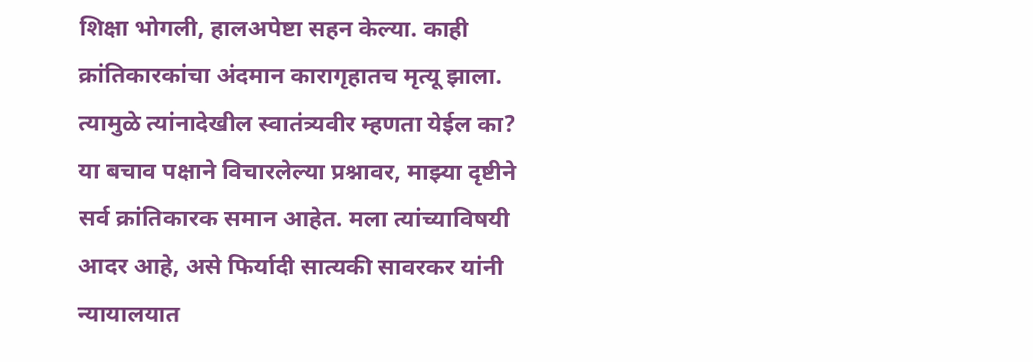शिक्षा भोगली, हालअपेष्टा सहन केल्या. काही क्रांतिकारकांचा अंदमान कारागृहातच मृत्यू झाला. त्यामुळे त्यांनादेखील स्वातंत्र्यवीर म्हणता येईल का? या बचाव पक्षाने विचारलेल्या प्रश्नावर, माझ्या दृष्टीने सर्व क्रांतिकारक समान आहेत. मला त्यांच्याविषयी आदर आहे, असे फिर्यादी सात्यकी सावरकर यांनी न्यायालयात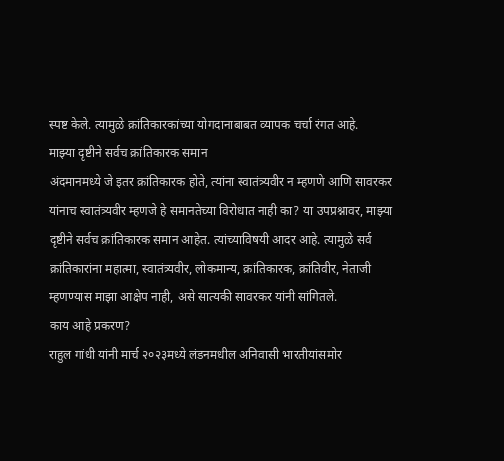स्पष्ट केले. त्यामुळे क्रांतिकारकांच्या योगदानाबाबत व्यापक चर्चा रंगत आहे.
माझ्या दृष्टीने सर्वच क्रांतिकारक समान
अंदमानमध्ये जे इतर क्रांतिकारक होते, त्यांना स्वातंत्र्यवीर न म्हणणे आणि सावरकर यांनाच स्वातंत्र्यवीर म्हणजे हे समानतेच्या विरोधात नाही का? या उपप्रश्नावर, माझ्या दृष्टीने सर्वच क्रांतिकारक समान आहेत. त्यांच्याविषयी आदर आहे. त्यामुळे सर्व क्रांतिकारांना महात्मा, स्वातंत्र्यवीर, लोकमान्य, क्रांतिकारक, क्रांतिवीर, नेताजी म्हणण्यास माझा आक्षेप नाही, असे सात्यकी सावरकर यांनी सांगितले.
काय आहे प्रकरण?
राहुल गांधी यांनी मार्च २०२३मध्ये लंडनमधील अनिवासी भारतीयांसमोर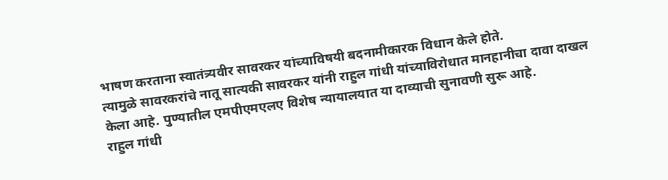भाषण करताना स्वातंत्र्यवीर सावरकर यांच्याविषयी बदनामीकारक विधान केले होते.
त्यामुळे सावरकरांचे नातू सात्यकी सावरकर यांनी राहुल गांधी यांच्याविरोधात मानहानीचा दावा दाखल केला आहे. पुण्यातील एमपीएमएलए विशेष न्यायालयात या दाव्याची सुनावणी सुरू आहे.
राहुल गांधी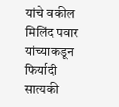यांचे वकील मिलिंद पवार यांच्याकडून फिर्यादी सात्यकी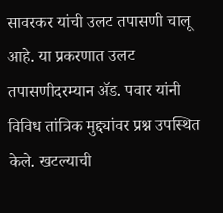सावरकर यांची उलट तपासणी चालू आहे. या प्रकरणात उलट तपासणीदरम्यान ॲड. पवार यांनी विविध तांत्रिक मुद्द्यांवर प्रश्न उपस्थित केले. खटल्याची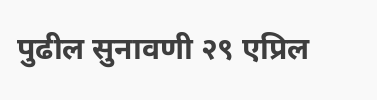पुढील सुनावणी २९ एप्रिल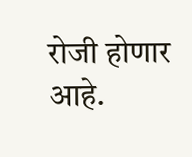रोजी होणार आहे.